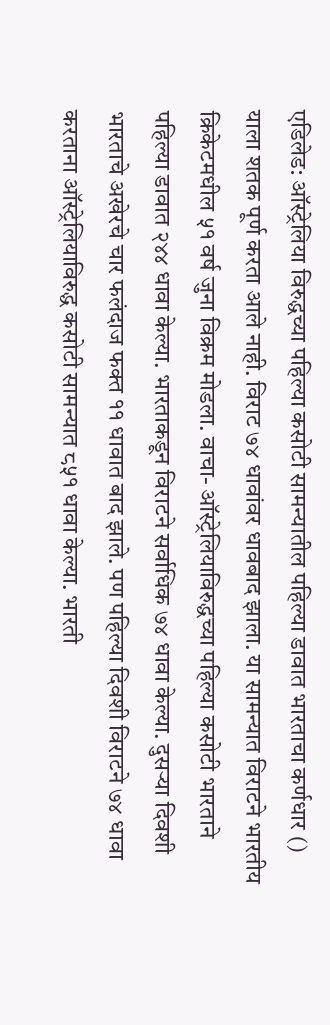एडिलेड: ऑस्ट्रेलिया विरुद्धच्या पहिल्या कसोटी सामन्यातील पहिल्या डावात भारताचा कर्णधार () याला शतक पूर्ण करता आले नाही. विराट ७४ धावांवर धावबाद झाला. या सामन्यात विराटने भारतीय क्रिकेटमधील ५१ वर्ष जुना विक्रम मोडला. वाचा- ऑस्ट्रेलियाविरुद्धच्या पहिल्या कसोटी भारताने पहिल्या डावात २४४ धावा केल्या. भारताकडून विराटने सर्वाधिक ७४ धावा केल्या. दुसऱ्या दिवशी भारताचे अखेरचे चार फलंदाज फक्त ११ धावात बाद झाले. पण पहिल्या दिवशी विराटने ७४ धावा करताना ऑस्ट्रेलियाविरुद्ध कसोटी सामन्यात ८५१ धावा केल्या. भारती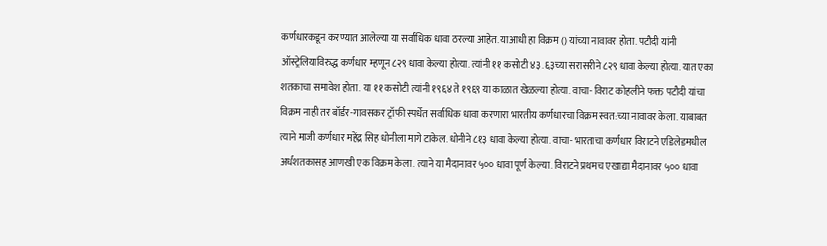कर्णधारकडून करण्यात आलेल्या या सर्वाधिक धावा ठरल्या आहेत. याआधी हा विक्रम () यांच्या नावावर होता. पटौदी यांनी ऑस्ट्रेलियाविरुद्ध कर्णधार म्हणून ८२९ धावा केल्या होत्या. त्यांनी ११ कसोटी ४३.६३च्या सरासरीने ८२९ धावा केल्या होत्या. यात एका शतकाचा समावेश होता. या ११ कसोटी त्यांनी १९६४ ते १९६९ या काळात खेळल्या होत्या. वाचा- विराट कोहलीने फक्त पटौदी यांचा विक्रम नाही तर बॉर्डर-गावसकर ट्रॉफी स्पर्धेत सर्वाधिक धावा करणारा भारतीय कर्णधारचा विक्रम स्वत:च्या नावावर केला. याबाबत त्याने माजी कर्णधार महेंद्र सिह धोनीला मागे टाकेल. धोनीने ८१३ धावा केल्या होत्या. वाचा- भारताचा कर्णधार विराटने एडिलेडमधील अर्धशतकासह आणखी एक विक्रम केला. त्याने या मैदानावर ५०० धावा पूर्ण केल्या. विराटने प्रथमच एखाद्या मैदानावर ५०० धावा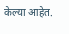केल्या आहेत.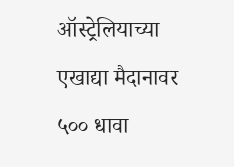ऑस्ट्रेलियाच्या एखाद्या मैदानावर ५०० धावा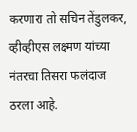करणारा तो सचिन तेंडुलकर, व्हीव्हीएस लक्ष्मण यांच्या नंतरचा तिसरा फलंदाज ठरला आहे.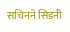सचिनने सिडनी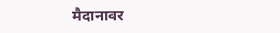मैदानावर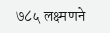७८५ लक्ष्मणने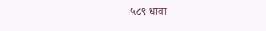५८९ धावा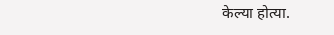केल्या होत्या.